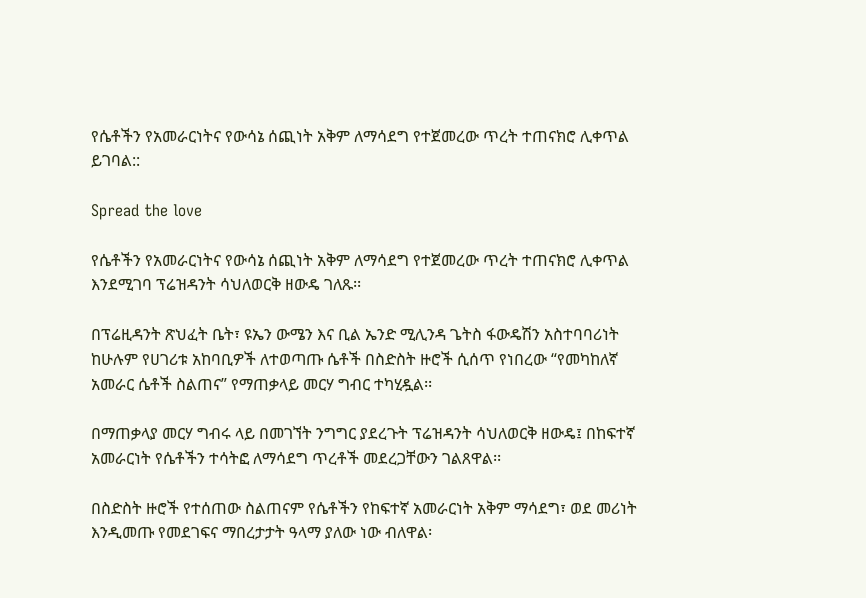የሴቶችን የአመራርነትና የውሳኔ ሰጪነት አቅም ለማሳደግ የተጀመረው ጥረት ተጠናክሮ ሊቀጥል ይገባል::

Spread the love

የሴቶችን የአመራርነትና የውሳኔ ሰጪነት አቅም ለማሳደግ የተጀመረው ጥረት ተጠናክሮ ሊቀጥል እንደሚገባ ፕሬዝዳንት ሳህለወርቅ ዘውዴ ገለጹ፡፡

በፕሬዚዳንት ጽህፈት ቤት፣ ዩኤን ውሜን እና ቢል ኤንድ ሚሊንዳ ጌትስ ፋውዴሽን አስተባባሪነት ከሁሉም የሀገሪቱ አከባቢዎች ለተወጣጡ ሴቶች በስድስት ዙሮች ሲሰጥ የነበረው “የመካከለኛ አመራር ሴቶች ስልጠና” የማጠቃላይ መርሃ ግብር ተካሂዷል፡፡

በማጠቃላያ መርሃ ግብሩ ላይ በመገኘት ንግግር ያደረጉት ፕሬዝዳንት ሳህለወርቅ ዘውዴ፤ በከፍተኛ አመራርነት የሴቶችን ተሳትፎ ለማሳደግ ጥረቶች መደረጋቸውን ገልጸዋል፡፡

በስድስት ዙሮች የተሰጠው ስልጠናም የሴቶችን የከፍተኛ አመራርነት አቅም ማሳደግ፣ ወደ መሪነት እንዲመጡ የመደገፍና ማበረታታት ዓላማ ያለው ነው ብለዋል፡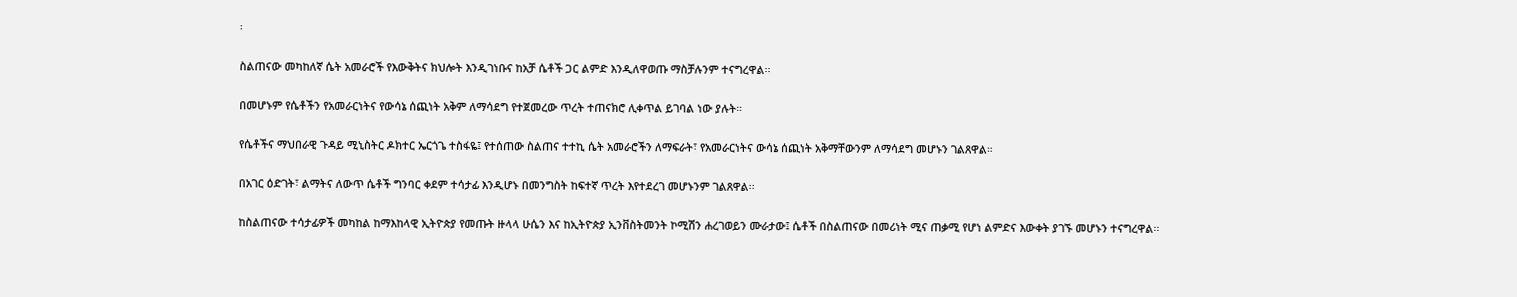፡

ስልጠናው መካከለኛ ሴት አመራሮች የእውቅትና ክህሎት እንዲገነቡና ከአቻ ሴቶች ጋር ልምድ እንዲለዋወጡ ማስቻሉንም ተናግረዋል፡፡

በመሆኑም የሴቶችን የአመራርነትና የውሳኔ ሰጪነት አቅም ለማሳደግ የተጀመረው ጥረት ተጠናክሮ ሊቀጥል ይገባል ነው ያሉት።

የሴቶችና ማህበራዊ ጉዳይ ሚኒስትር ዶክተር ኤርጎጌ ተስፋዬ፤ የተሰጠው ስልጠና ተተኪ ሴት አመራሮችን ለማፍራት፣ የአመራርነትና ውሳኔ ሰጪነት አቅማቸውንም ለማሳደግ መሆኑን ገልጸዋል።

በአገር ዕድገት፣ ልማትና ለውጥ ሴቶች ግንባር ቀደም ተሳታፊ እንዲሆኑ በመንግስት ከፍተኛ ጥረት እየተደረገ መሆኑንም ገልጸዋል፡፡

ከስልጠናው ተሳታፊዎች መካከል ከማእከላዊ ኢትዮጵያ የመጡት ዙላላ ሁሴን እና ከኢትዮጵያ ኢንቨስትመንት ኮሚሽን ሐረገወይን ሙራታው፤ ሴቶች በስልጠናው በመሪነት ሚና ጠቃሚ የሆነ ልምድና እውቀት ያገኙ መሆኑን ተናግረዋል፡፡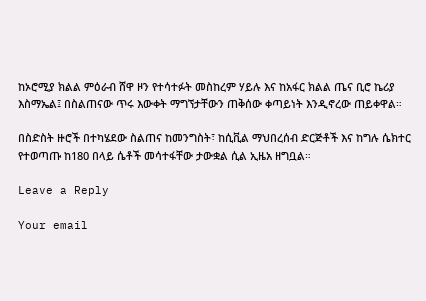ከኦሮሚያ ክልል ምዕራብ ሸዋ ዞን የተሳተፉት መስከረም ሃይሉ እና ከአፋር ክልል ጤና ቢሮ ኬሪያ እስማኤል፤ በስልጠናው ጥሩ እውቀት ማግኘታቸውን ጠቅሰው ቀጣይነት እንዲኖረው ጠይቀዋል።

በስድስት ዙሮች በተካሄደው ስልጠና ከመንግስት፣ ከሲቪል ማህበረሰብ ድርጅቶች እና ከግሉ ሴክተር የተወጣጡ ከ180 በላይ ሴቶች መሳተፋቸው ታውቋል ሲል ኢዜአ ዘግቧል።

Leave a Reply

Your email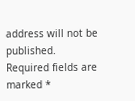address will not be published. Required fields are marked *